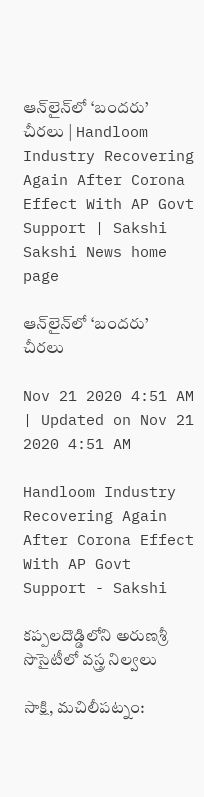ఆన్‌లైన్‌లో ‘బందరు’ చీరలు | Handloom Industry Recovering Again After Corona Effect With AP Govt Support | Sakshi
Sakshi News home page

ఆన్‌లైన్‌లో ‘బందరు’ చీరలు

Nov 21 2020 4:51 AM | Updated on Nov 21 2020 4:51 AM

Handloom Industry Recovering Again After Corona Effect With AP Govt Support - Sakshi

కప్పలదొడ్డిలోని అరుణశ్రీ సొసైటీలో వస్త్ర నిల్వలు

సాక్షి, మచిలీపట్నం: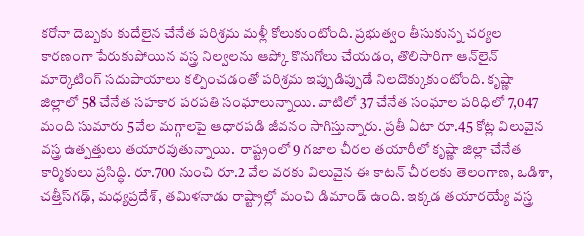కరోనా దెబ్బకు కుదేలైన చేనేత పరిశ్రమ మళ్లీ కోలుకుంటోంది. ప్రభుత్వం తీసుకున్న చర్యల కారణంగా పేరుకుపోయిన వస్త్ర నిల్వలను ఆప్కో కొనుగోలు చేయడం, తొలిసారిగా ఆన్‌లైన్‌ మార్కెటింగ్‌ సదుపాయాలు కల్పించడంతో పరిశ్రమ ఇప్పుడిప్పుడే నిలదొక్కుకుంటోంది. కృష్ణా జిల్లాలో 58 చేనేత సహకార పరపతి సంఘాలున్నాయి. వాటిలో 37 చేనేత సంఘాల పరిధిలో 7,047 మంది సుమారు 5వేల మగ్గాలపై ఆధారపడి జీవనం సాగిస్తున్నారు. ప్రతీ ఏటా రూ.45 కోట్ల విలువైన వస్త్ర ఉత్పత్తులు తయారవుతున్నాయి.  రాష్ట్రంలో 9 గజాల చీరల తయారీలో కృష్ణా జిల్లా చేనేత కార్మికులు ప్రసిద్ధి. రూ.700 నుంచి రూ.2 వేల వరకు విలువైన ఈ కాటన్‌ చీరలకు తెలంగాణ, ఒడిశా, చత్తీస్‌గఢ్, మధ్యప్రదేశ్, తమిళనాడు రాష్ట్రాల్లో మంచి డిమాండ్‌ ఉంది. ఇక్కడ తయారయ్యే వస్త్ర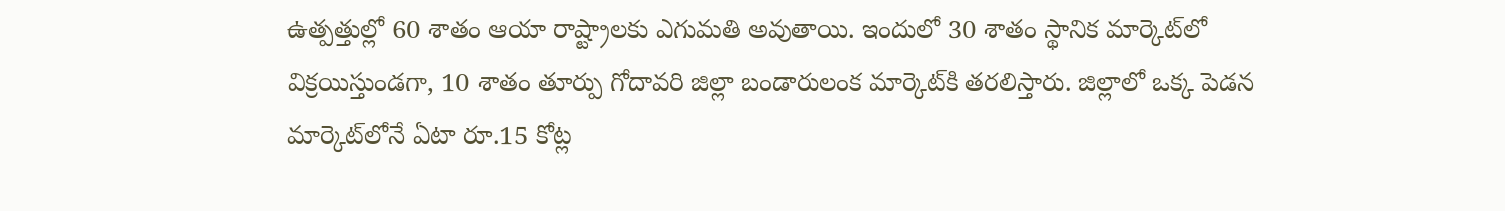ఉత్పత్తుల్లో 60 శాతం ఆయా రాష్ట్రాలకు ఎగుమతి అవుతాయి. ఇందులో 30 శాతం స్థానిక మార్కెట్‌లో విక్రయిస్తుండగా, 10 శాతం తూర్పు గోదావరి జిల్లా బండారులంక మార్కెట్‌కి తరలిస్తారు. జిల్లాలో ఒక్క పెడన మార్కెట్‌లోనే ఏటా రూ.15 కోట్ల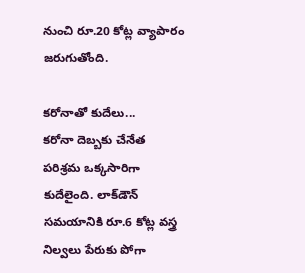నుంచి రూ.20 కోట్ల వ్యాపారం జరుగుతోంది.

కరోనాతో కుదేలు...
కరోనా దెబ్బకు చేనేత పరిశ్రమ ఒక్కసారిగా కుదేలైంది. లాక్‌డౌన్‌ సమయానికి రూ.6 కోట్ల వస్త్ర నిల్వలు పేరుకు పోగా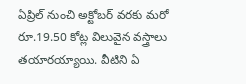ఏప్రిల్‌ నుంచి అక్టోబర్‌ వరకు మరో రూ.19.50 కోట్ల విలువైన వస్త్రాలు తయారయ్యాయి. వీటిని ఏ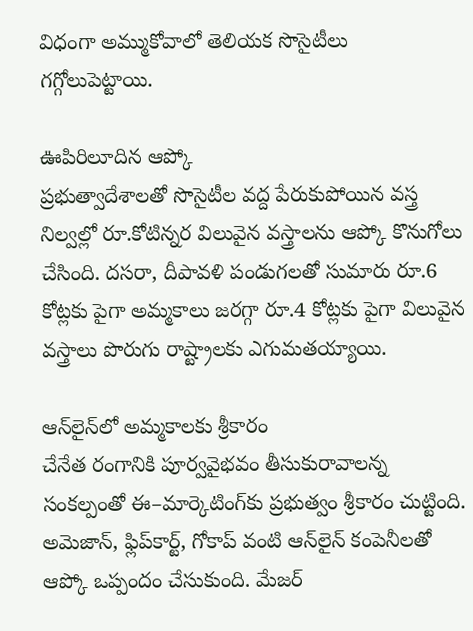విధంగా అమ్ముకోవాలో తెలియక సొసైటీలు గగ్గోలుపెట్టాయి.

ఊపిరిలూదిన ఆప్కో
ప్రభుత్వాదేశాలతో సొసైటీల వద్ద పేరుకుపోయిన వస్త్ర నిల్వల్లో రూ.కోటిన్నర విలువైన వస్త్రాలను ఆప్కో కొనుగోలు చేసింది. దసరా, దీపావళి పండుగలతో సుమారు రూ.6 కోట్లకు పైగా అమ్మకాలు జరగ్గా రూ.4 కోట్లకు పైగా విలువైన వస్త్రాలు పొరుగు రాష్ట్రాలకు ఎగుమతయ్యాయి.

ఆన్‌లైన్‌లో అమ్మకాలకు శ్రీకారం
చేనేత రంగానికి పూర్వవైభవం తీసుకురావాలన్న సంకల్పంతో ఈ–మార్కెటింగ్‌కు ప్రభుత్వం శ్రీకారం చుట్టింది. అమెజాన్, ఫ్లిప్‌కార్ట్, గోకాప్‌ వంటి ఆన్‌లైన్‌ కంపెనీలతో ఆప్కో ఒప్పందం చేసుకుంది. మేజర్‌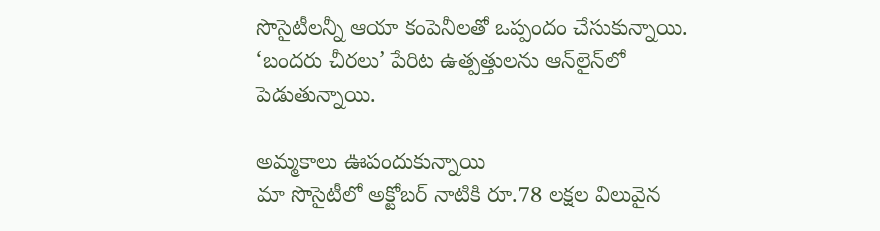సొసైటీలన్నీ ఆయా కంపెనీలతో ఒప్పందం చేసుకున్నాయి. ‘బందరు చీరలు’ పేరిట ఉత్పత్తులను ఆన్‌లైన్‌లో పెడుతున్నాయి.

అమ్మకాలు ఊపందుకున్నాయి
మా సొసైటీలో అక్టోబర్‌ నాటికి రూ.78 లక్షల విలువైన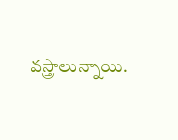వస్త్రాలున్నాయి.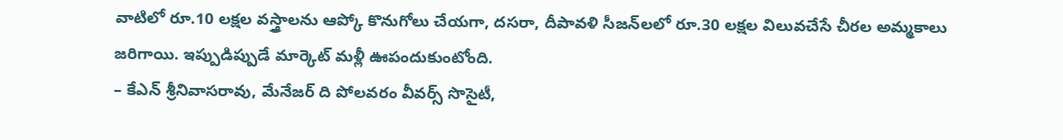వాటిలో రూ.10 లక్షల వస్త్రాలను ఆప్కో కొనుగోలు చేయగా, దసరా, దీపావళి సీజన్‌లలో రూ.30 లక్షల విలువచేసే చీరల అమ్మకాలు జరిగాయి. ఇప్పుడిప్పుడే మార్కెట్‌ మళ్లీ ఊపందుకుంటోంది.
– కేఎన్‌ శ్రీనివాసరావు, మేనేజర్‌ ది పోలవరం వీవర్స్‌ సొసైటీ,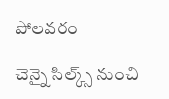పోలవరం

చెన్నై సిల్క్స్‌ నుంచి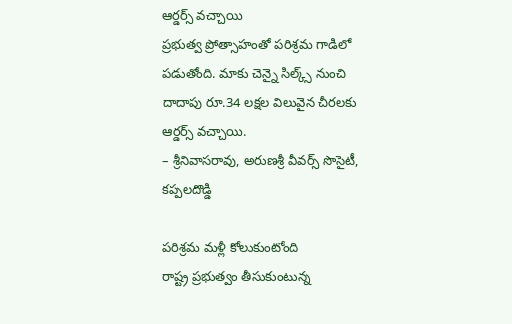ఆర్డర్స్‌ వచ్చాయి
ప్రభుత్వ ప్రోత్సాహంతో పరిశ్రమ గాడిలో పడుతోంది. మాకు చెన్నై సిల్క్స్‌ నుంచి దాదాపు రూ.34 లక్షల విలువైన చీరలకు ఆర్డర్స్‌ వచ్చాయి.
– శ్రీనివాసరావు, అరుణశ్రీ వీవర్స్‌ సొసైటీ, కప్పలదొడ్డి

పరిశ్రమ మళ్లీ కోలుకుంటోంది
రాష్ట్ర ప్రభుత్వం తీసుకుంటున్న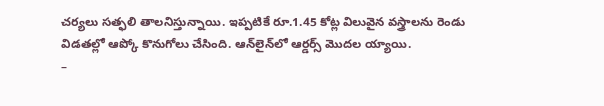చర్యలు సత్ఫలి తాలనిస్తున్నాయి. ఇప్పటికే రూ.1.45 కోట్ల విలువైన వస్త్రాలను రెండు విడతల్లో ఆప్కో కొనుగోలు చేసింది. ఆన్‌లైన్‌లో ఆర్డర్స్‌ మొదల య్యాయి.
–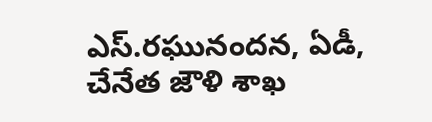ఎస్‌.రఘునందన, ఏడీ, చేనేత జౌళి శాఖ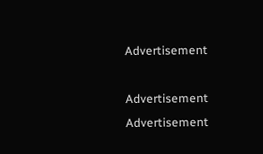Advertisement

Advertisement
Advertisement